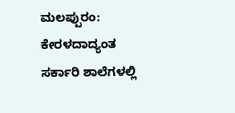ಮಲಪ್ಪುರಂ: ಕೇರಳದಾದ್ಯಂತ ಸರ್ಕಾರಿ ಶಾಲೆಗಳಲ್ಲಿ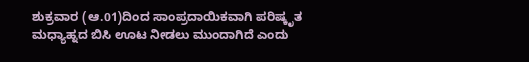ಶುಕ್ರವಾರ (ಆ.01)ದಿಂದ ಸಾಂಪ್ರದಾಯಿಕವಾಗಿ ಪರಿಷ್ಕೃತ ಮಧ್ಯಾಹ್ನದ ಬಿಸಿ ಊಟ ನೀಡಲು ಮುಂದಾಗಿದೆ ಎಂದು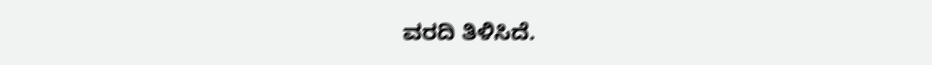ವರದಿ ತಿಳಿಸಿದೆ.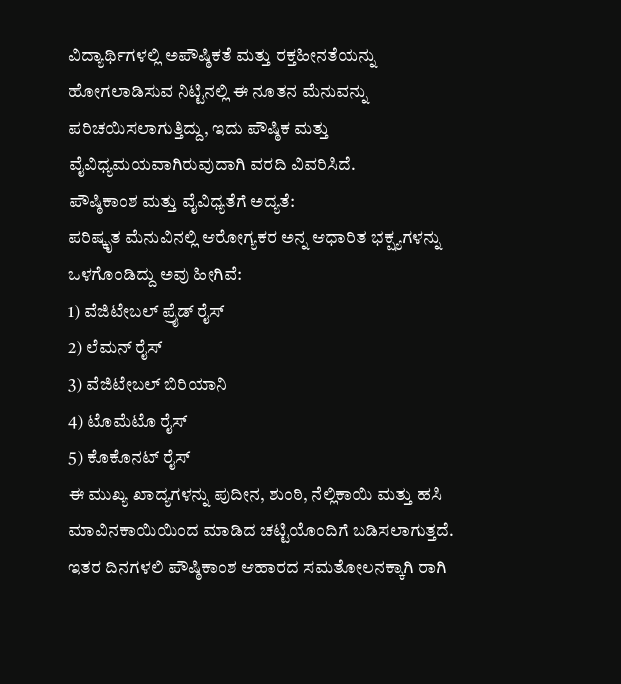ವಿದ್ಯಾರ್ಥಿಗಳಲ್ಲಿ ಅಪೌಷ್ಠಿಕತೆ ಮತ್ತು ರಕ್ತಹೀನತೆಯನ್ನು ಹೋಗಲಾಡಿಸುವ ನಿಟ್ಟಿನಲ್ಲಿ ಈ ನೂತನ ಮೆನುವನ್ನು ಪರಿಚಯಿಸಲಾಗುತ್ತಿದ್ದು, ಇದು ಪೌಷ್ಠಿಕ ಮತ್ತು ವೈವಿಧ್ಯಮಯವಾಗಿರುವುದಾಗಿ ವರದಿ ವಿವರಿಸಿದೆ.
ಪೌಷ್ಠಿಕಾಂಶ ಮತ್ತು ವೈವಿಧ್ಯತೆಗೆ ಅದ್ಯತೆ:
ಪರಿಷ್ಕೃತ ಮೆನುವಿನಲ್ಲಿ ಆರೋಗ್ಯಕರ ಅನ್ನ ಆಧಾರಿತ ಭಕ್ಷ್ಯಗಳನ್ನು ಒಳಗೊಂಡಿದ್ದು ಅವು ಹೀಗಿವೆ:
1) ವೆಜಿಟೇಬಲ್ ಪ್ರೈಡ್ ರೈಸ್
2) ಲೆಮನ್ ರೈಸ್
3) ವೆಜಿಟೇಬಲ್ ಬಿರಿಯಾನಿ
4) ಟೊಮೆಟೊ ರೈಸ್
5) ಕೊಕೊನಟ್ ರೈಸ್
ಈ ಮುಖ್ಯ ಖಾದ್ಯಗಳನ್ನು ಪುದೀನ, ಶುಂಠಿ, ನೆಲ್ಲಿಕಾಯಿ ಮತ್ತು ಹಸಿ ಮಾವಿನಕಾಯಿಯಿಂದ ಮಾಡಿದ ಚಟ್ಟಿಯೊಂದಿಗೆ ಬಡಿಸಲಾಗುತ್ತದೆ. ಇತರ ದಿನಗಳಲಿ ಪೌಷ್ಠಿಕಾಂಶ ಆಹಾರದ ಸಮತೋಲನಕ್ಕಾಗಿ ರಾಗಿ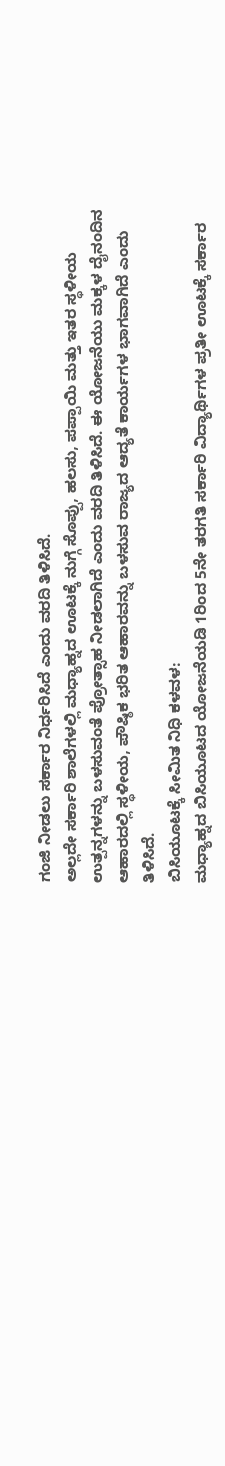ಗಂಜಿ ನೀಡಲು ಸರ್ಕಾರ ನಿರ್ಧರಿಸಿದೆ ಎಂದು ವರದಿ ತಿಳಿಸಿದೆ.
ಅಲ್ಲದೇ ಸರ್ಕಾರಿ ಶಾಲೆಗಳಲ್ಲಿ ಮಧ್ಯಾಹ್ನದ ಊಟಕ್ಕೆ ನುಗ್ಗೆ ಸೊಪ್ಪು, ಹಲಸು, ಪಪ್ಪಾಯಿ ಮತ್ತು ಇತರ ಸ್ಥಳೀಯ ಉತ್ಪನ್ನಗಳನ್ನು ಬಳಸುವಂತೆ ಪ್ರೋತ್ಸಾಹ ನೀಡಲಾಗಿದೆ ಎಂದು ವರದಿ ತಿಳಿಸಿದೆ. ಈ ಯೋಜನೆಯು ಮಕ್ಕಳ ದೈನಂದಿನ ಆಹಾರದಲ್ಲಿ ಸ್ಥಳೀಯ, ಪೌಷ್ಠಿಕ ಭರಿತ ಆಹಾರವನ್ನು ಬಳಸುವ ರಾಜ್ಯದ ಆದ್ಯತೆ ಕಾರ್ಯಗಳ ಭಾಗವಾಗಿದೆ ಎಂದು ತಿಳಿಸಿದೆ.
ಬಿಸಿಯೂಟಕ್ಕೆ ಸೀಮಿತ ನಿಧಿ ಕಳವಳ:
ಮಧ್ಯಾಹ್ನದ ಬಿಸಿಯೂಟದ ಯೋಜನೆಯಡಿ 1ರಿಂದ 5ನೇ ತರಗತಿ ಸರ್ಕಾರಿ ವಿದ್ಯಾರ್ಥಿಗಳ ಪ್ರತೀ ಊಟಕ್ಕೆ ಸರ್ಕಾರ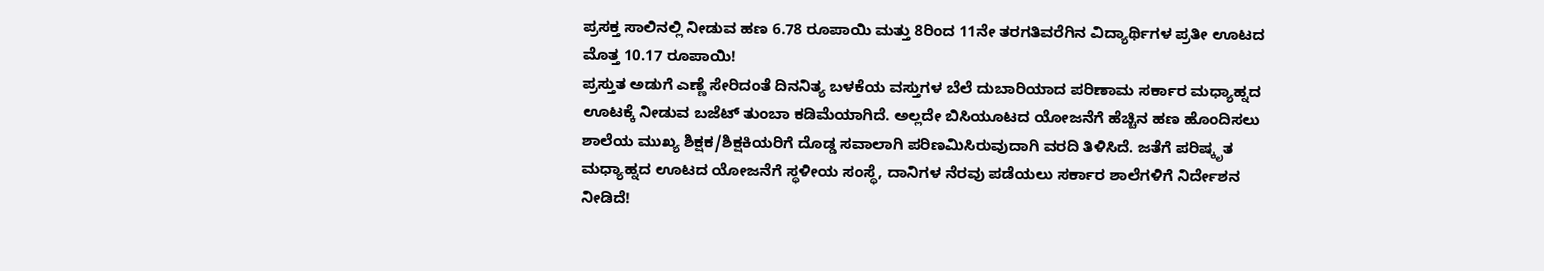ಪ್ರಸಕ್ತ ಸಾಲಿನಲ್ಲಿ ನೀಡುವ ಹಣ 6.78 ರೂಪಾಯಿ ಮತ್ತು 8ರಿಂದ 11ನೇ ತರಗತಿವರೆಗಿನ ವಿದ್ಯಾರ್ಥಿಗಳ ಪ್ರತೀ ಊಟದ ಮೊತ್ತ 10.17 ರೂಪಾಯಿ!
ಪ್ರಸ್ತುತ ಅಡುಗೆ ಎಣ್ಣೆ ಸೇರಿದಂತೆ ದಿನನಿತ್ಯ ಬಳಕೆಯ ವಸ್ತುಗಳ ಬೆಲೆ ದುಬಾರಿಯಾದ ಪರಿಣಾಮ ಸರ್ಕಾರ ಮಧ್ಯಾಹ್ನದ ಊಟಕ್ಕೆ ನೀಡುವ ಬಜೆಟ್ ತುಂಬಾ ಕಡಿಮೆಯಾಗಿದೆ. ಅಲ್ಲದೇ ಬಿಸಿಯೂಟದ ಯೋಜನೆಗೆ ಹೆಚ್ಚಿನ ಹಣ ಹೊಂದಿಸಲು ಶಾಲೆಯ ಮುಖ್ಯ ಶಿಕ್ಷಕ/ಶಿಕ್ಷಕಿಯರಿಗೆ ದೊಡ್ಡ ಸವಾಲಾಗಿ ಪರಿಣಮಿಸಿರುವುದಾಗಿ ವರದಿ ತಿಳಿಸಿದೆ. ಜತೆಗೆ ಪರಿಷ್ಕೃತ ಮಧ್ಯಾಹ್ನದ ಊಟದ ಯೋಜನೆಗೆ ಸ್ಥಳೀಯ ಸಂಸ್ಥೆ, ದಾನಿಗಳ ನೆರವು ಪಡೆಯಲು ಸರ್ಕಾರ ಶಾಲೆಗಳಿಗೆ ನಿರ್ದೇಶನ ನೀಡಿದೆ!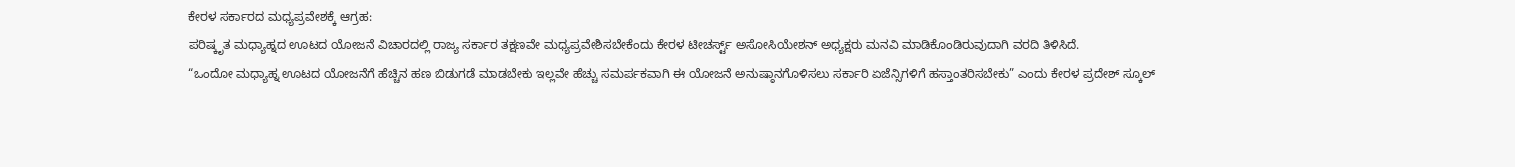ಕೇರಳ ಸರ್ಕಾರದ ಮಧ್ಯಪ್ರವೇಶಕ್ಕೆ ಆಗ್ರಹ:
ಪರಿಷ್ಕೃತ ಮಧ್ಯಾಹ್ನದ ಊಟದ ಯೋಜನೆ ವಿಚಾರದಲ್ಲಿ ರಾಜ್ಯ ಸರ್ಕಾರ ತಕ್ಷಣವೇ ಮಧ್ಯಪ್ರವೇಶಿಸಬೇಕೆಂದು ಕೇರಳ ಟೀಚರ್ಸ್ಟ್ ಅಸೋಸಿಯೇಶನ್ ಅಧ್ಯಕ್ಷರು ಮನವಿ ಮಾಡಿಕೊಂಡಿರುವುದಾಗಿ ವರದಿ ತಿಳಿಸಿದೆ.
“ಒಂದೋ ಮಧ್ಯಾಹ್ನ ಊಟದ ಯೋಜನೆಗೆ ಹೆಚ್ಚಿನ ಹಣ ಬಿಡುಗಡೆ ಮಾಡಬೇಕು ಇಲ್ಲವೇ ಹೆಚ್ಚು ಸಮರ್ಪಕವಾಗಿ ಈ ಯೋಜನೆ ಅನುಷ್ಠಾನಗೊಳಿಸಲು ಸರ್ಕಾರಿ ಏಜೆನ್ಸಿಗಳಿಗೆ ಹಸ್ತಾಂತರಿಸಬೇಕು” ಎಂದು ಕೇರಳ ಪ್ರದೇಶ್ ಸ್ಕೂಲ್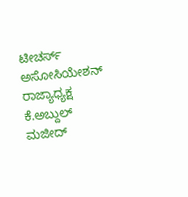ಟೀಚರ್ಸ್ ಅಸೋಸಿಯೇಶನ್ ರಾಜ್ಯಾಧ್ಯಕ್ಷ ಕೆ.ಅಬ್ದುಲ್ ಮಜೀದ್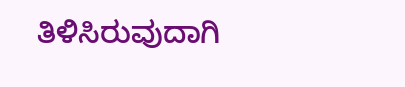ತಿಳಿಸಿರುವುದಾಗಿ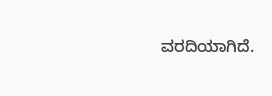ವರದಿಯಾಗಿದೆ.